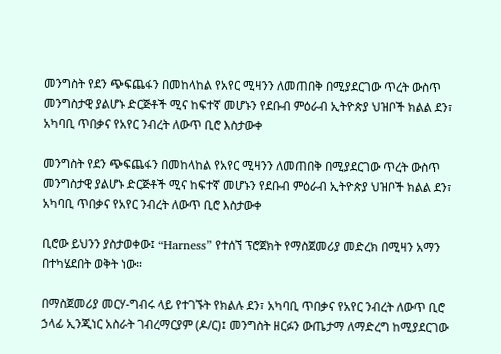መንግስት የደን ጭፍጨፋን በመከላከል የአየር ሚዛንን ለመጠበቅ በሚያደርገው ጥረት ውስጥ መንግስታዊ ያልሆኑ ድርጅቶች ሚና ከፍተኛ መሆኑን የደቡብ ምዕራብ ኢትዮጵያ ህዝቦች ክልል ደን፣ አካባቢ ጥበቃና የአየር ንብረት ለውጥ ቢሮ እስታውቀ

መንግስት የደን ጭፍጨፋን በመከላከል የአየር ሚዛንን ለመጠበቅ በሚያደርገው ጥረት ውስጥ መንግስታዊ ያልሆኑ ድርጅቶች ሚና ከፍተኛ መሆኑን የደቡብ ምዕራብ ኢትዮጵያ ህዝቦች ክልል ደን፣ አካባቢ ጥበቃና የአየር ንብረት ለውጥ ቢሮ እስታውቀ

ቢሮው ይህንን ያስታወቀው፤ “Harness” የተሰኘ ፕሮጀክት የማስጀመሪያ መድረክ በሚዛን አማን በተካሄደበት ወቅት ነው።

በማስጀመሪያ መርሃ-ግብሩ ላይ የተገኙት የክልሉ ደን፣ አካባቢ ጥበቃና የአየር ንብረት ለውጥ ቢሮ ኃላፊ ኢንጂነር አስራት ገብረማርያም (ዶ/ር)፤ መንግስት ዘርፉን ውጤታማ ለማድረግ ከሚያደርገው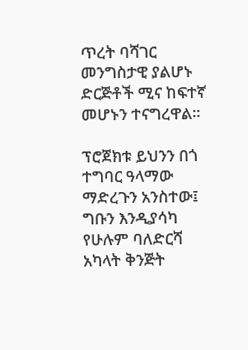ጥረት ባሻገር መንግስታዊ ያልሆኑ ድርጅቶች ሚና ከፍተኛ መሆኑን ተናግረዋል።

ፕሮጀክቱ ይህንን በጎ ተግባር ዓላማው ማድረጉን አንስተው፤ ግቡን እንዲያሳካ የሁሉም ባለድርሻ አካላት ቅንጅት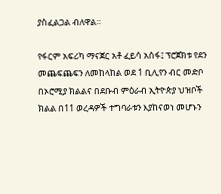ያስፈልጋል ብለዋል።

የፋርም አፍሪካ ማናጀር አቶ ፈይሳ አሰፋ፤ ፕሮጀክቱ የደን መጨፍጨፍን ለመከላከል ወደ 1 ቢሊየን ብር መድቦ በኦሮሚያ ክልልና በደቡብ ምዕራብ ኢትዮጵያ ህዝቦች ክልል በ11 ወረዳዎች ተግባራቱን እያከናወነ መሆኑን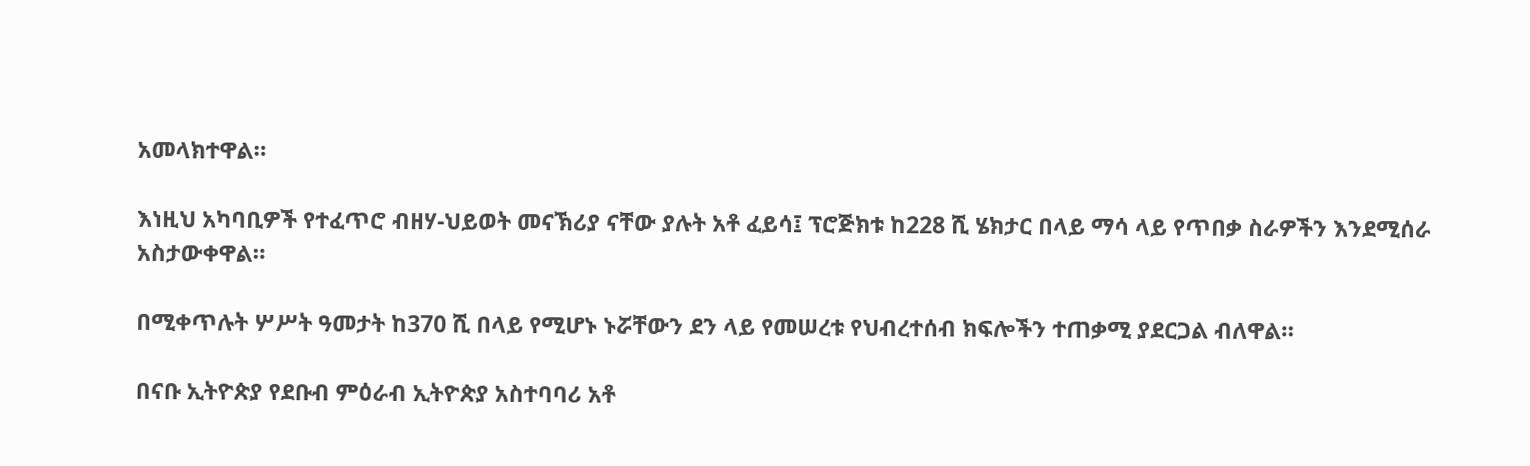አመላክተዋል።

እነዚህ አካባቢዎች የተፈጥሮ ብዘሃ-ህይወት መናኽሪያ ናቸው ያሉት አቶ ፈይሳ፤ ፕሮጅክቱ ከ228 ሺ ሄክታር በላይ ማሳ ላይ የጥበቃ ስራዎችን እንደሚሰራ አስታውቀዋል።

በሚቀጥሉት ሦሥት ዓመታት ከ370 ሺ በላይ የሚሆኑ ኑሯቸውን ደን ላይ የመሠረቱ የህብረተሰብ ክፍሎችን ተጠቃሚ ያደርጋል ብለዋል።

በናቡ ኢትዮጵያ የደቡብ ምዕራብ ኢትዮጵያ አስተባባሪ አቶ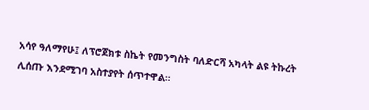አሳየ ዓለማየሁ፤ ለፕሮጀክቱ ስኬት የመንግስት ባለድርሻ አካላት ልዩ ትኩረት ሊሰጡ እንደሚገባ አስተያየት ሰጥተዋል።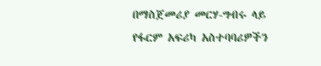በማስጀመሪያ መርሃ-ግብሩ ላይ የፋርም አፍሪካ አስተባባሪዎችን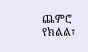ጨምሮ የክልል፣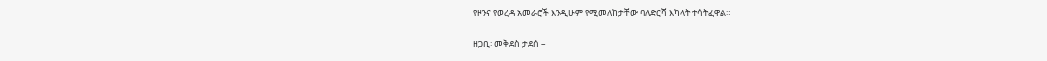የዞንና የወረዳ አመራሮች እንዲሁም የሚመለከታቸው ባለድርሻ እካላት ተሳትፈዋል።

ዘጋቢ፡ መቅደስ ታደሰ –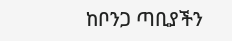ከቦንጋ ጣቢያችን